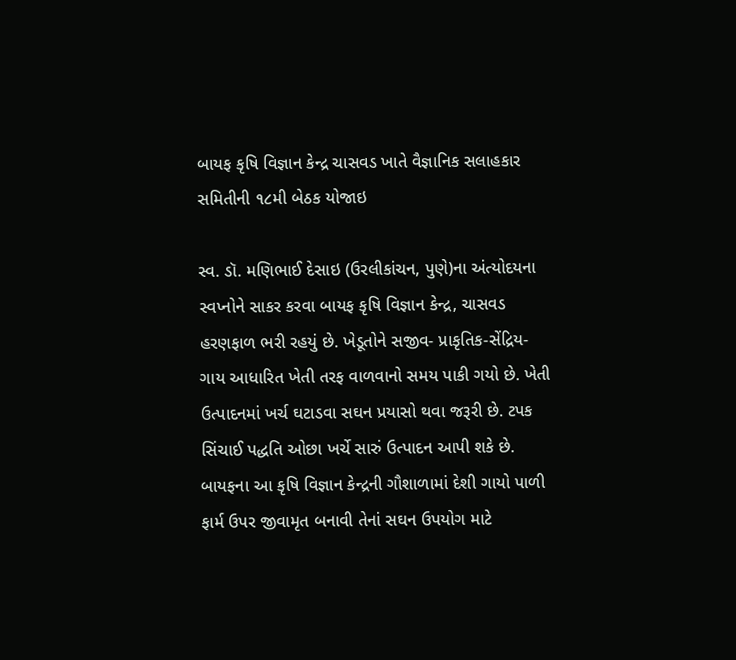બાયફ કૃષિ વિજ્ઞાન કેન્દ્ર ચાસવડ ખાતે વૈજ્ઞાનિક સલાહકાર સમિતીની ૧૮મી બેઠક યોજાઇ

સ્વ. ડૉ. મણિભાઈ દેસાઇ (ઉરલીકાંચન, પુણે)ના અંત્યોદયના સ્વપ્નોને સાકર કરવા બાયફ કૃષિ વિજ્ઞાન કેન્દ્ર, ચાસવડ હરણફાળ ભરી રહયું છે. ખેડૂતોને સજીવ- પ્રાકૃતિક-સેંદ્રિય- ગાય આધારિત ખેતી તરફ વાળવાનો સમય પાકી ગયો છે. ખેતી ઉત્પાદનમાં ખર્ચ ઘટાડવા સઘન પ્રયાસો થવા જરૂરી છે. ટપક સિંચાઈ પદ્ધતિ ઓછા ખર્ચે સારું ઉત્પાદન આપી શકે છે. બાયફના આ કૃષિ વિજ્ઞાન કેન્દ્રની ગૌશાળામાં દેશી ગાયો પાળી ફાર્મ ઉપર જીવામૃત બનાવી તેનાં સઘન ઉપયોગ માટે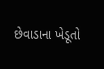છેવાડાના ખેડૂતો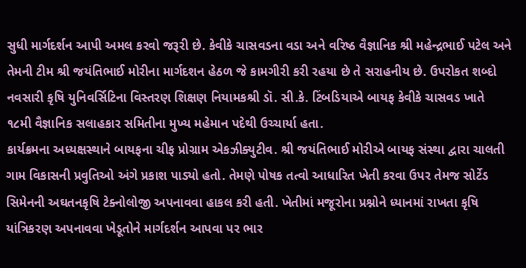સુધી માર્ગદર્શન આપી અમલ કરવો જરૂરી છે. કેવીકે ચાસવડના વડા અને વરિષ્ઠ વૈજ્ઞાનિક શ્રી મહેન્દ્રભાઈ પટેલ અને તેમની ટીમ શ્રી જયંતિભાઈ મોરીના માર્ગદશન હેઠળ જે કામગીરી કરી રહયા છે તે સરાહનીય છે. ઉપરોકત શબ્દો નવસારી કૃષિ યુનિવર્સિટિના વિસ્તરણ શિક્ષણ નિયામકશ્રી ડૉ. સી.કે. ટિંબડિયાએ બાયફ કેવીકે ચાસવડ ખાતે ૧૮મી વૈજ્ઞાનિક સલાહકાર સમિતીના મુખ્ય મહેમાન પદેથી ઉચ્ચાર્યા હતા.
કાર્યક્રમના અધ્યક્ષસ્થાને બાયફના ચીફ પ્રોગ્રામ એકઝીક્યુટીવ. શ્રી જયંતિભાઈ મોરીએ બાયફ સંસ્થા દ્વારા ચાલતી ગામ વિકાસની પ્રવુતિઓ અંગે પ્રકાશ પાડ્યો હતો. તેમણે પોષક તત્વો આધારિત ખેતી કરવા ઉપર તેમજ સોર્ટેડ સિમેનની અઘતનકૃષિ ટેક્નોલોજી અપનાવવા હાકલ કરી હતી. ખેતીમાં મજૂરોના પ્રશ્નોને ધ્યાનમાં રાખતા કૃષિ યાંત્રિકરણ અપનાવવા ખેડૂતોને માર્ગદર્શન આપવા પર ભાર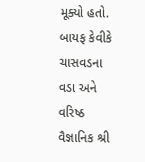મૂક્યો હતો.
બાયફ કેવીકે ચાસવડના વડા અને વરિષ્ઠ વૈજ્ઞાનિક શ્રી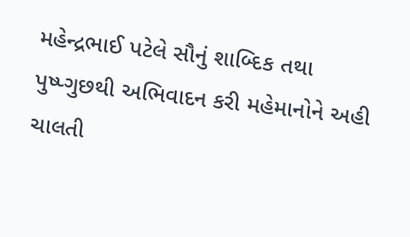મહેન્દ્રભાઈ પટેલે સૌનું શાબ્દિક તથા પુષ્પ્ગુછથી અભિવાદન કરી મહેમાનોને અહી ચાલતી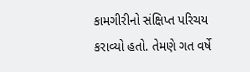કામગીરીનો સંક્ષિપ્ત પરિચય કરાવ્યો હતો. તેમણે ગત વર્ષે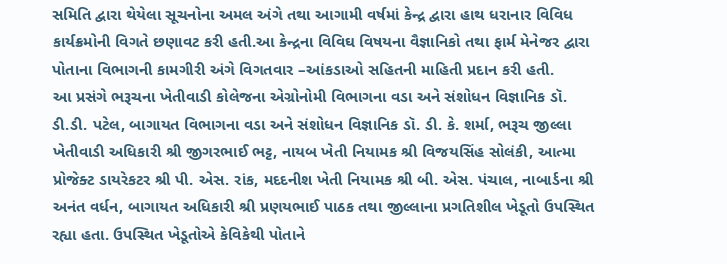સમિતિ દ્વારા થેયેલા સૂચનોના અમલ અંગે તથા આગામી વર્ષમાં કેન્દ્ર દ્વારા હાથ ધરાનાર વિવિધ કાર્યક્રમોની વિગતે છણાવટ કરી હતી.આ કેન્દ્રના વિવિઘ વિષયના વૈજ્ઞાનિકો તથા ફાર્મ મેનેજર દ્વારા પોતાના વિભાગની કામગીરી અંગે વિગતવાર –આંકડાઓ સહિતની માહિતી પ્રદાન કરી હતી.
આ પ્રસંગે ભરૂચના ખેતીવાડી કોલેજના એગ્રોનોમી વિભાગના વડા અને સંશોધન વિજ્ઞાનિક ડૉ. ડી.ડી. પટેલ, બાગાયત વિભાગના વડા અને સંશોધન વિજ્ઞાનિક ડૉ. ડી. કે. શર્મા, ભરૂચ જીલ્લા ખેતીવાડી અધિકારી શ્રી જીગરભાઈ ભટ્ટ, નાયબ ખેતી નિયામક શ્રી વિજયસિંહ સોલંકી, આત્મા પ્રોજેક્ટ ડાયરેકટર શ્રી પી. એસ. રાંક, મદદનીશ ખેતી નિયામક શ્રી બી. એસ. પંચાલ, નાબાર્ડના શ્રી અનંત વર્ધન, બાગાયત અધિકારી શ્રી પ્રણયભાઈ પાઠક તથા જીલ્લાના પ્રગતિશીલ ખેડૂતો ઉપસ્થિત રહ્યા હતા. ઉપસ્થિત ખેડૂતોએ કેવિકેથી પોતાને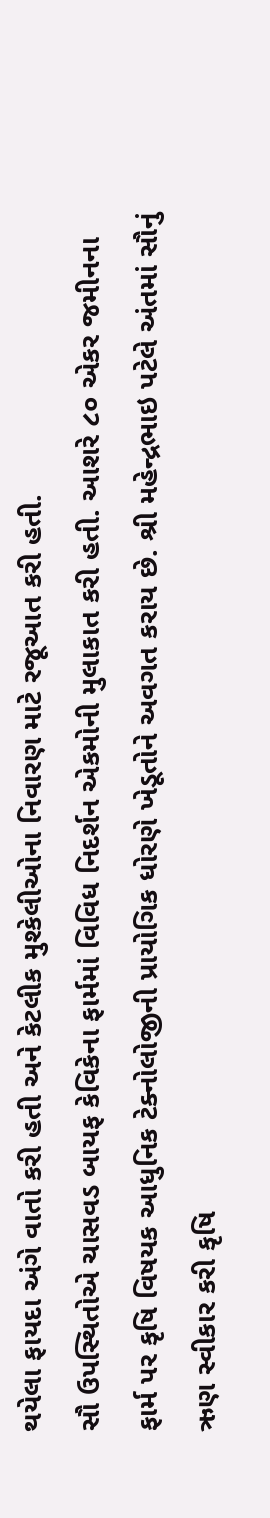થયેલા ફાયદા અંગે વાતો કરી હતી અને કેટલીક મુશ્કેલીઓના નિવારણ માટે રજૂઆત કરી હતી.
સૌ ઉપસ્થિતોએ ચાસવડ બાયફ કેવિકેના ફાર્મમાં વિવિધ નિદર્શન એકમોની મુલાકાત કરી હતી. આશરે ૮૦ એકર જમીનના ફાર્મ પર કૃષિ વિષયક આધુનિક ટેક્નોલોજીની પ્રાયોગિક ધોરણે ખેડૂતોને અવગત કરાય છે. શ્રી મહેન્દ્રભાઇ પટેલે અંતમાં સૌનું ઋણ સ્વીકાર કરી કૃષિ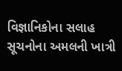વિજ્ઞાનિકોના સલાહ સૂચનોના અમલની ખાત્રી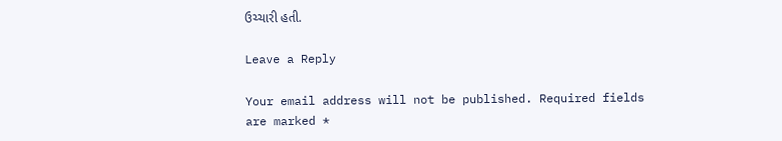ઉચ્ચારી હતી.

Leave a Reply

Your email address will not be published. Required fields are marked *